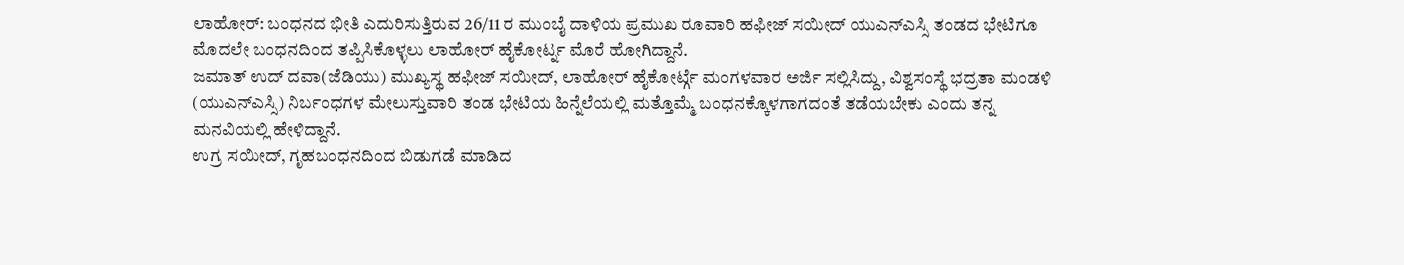ಲಾಹೋರ್: ಬಂಧನದ ಭೀತಿ ಎದುರಿಸುತ್ತಿರುವ 26/11 ರ ಮುಂಬೈ ದಾಳಿಯ ಪ್ರಮುಖ ರೂವಾರಿ ಹಫೀಜ್ ಸಯೀದ್ ಯುಎನ್ಎಸ್ಸಿ ತಂಡದ ಭೇಟಿಗೂ ಮೊದಲೇ ಬಂಧನದಿಂದ ತಪ್ಪಿಸಿಕೊಳ್ಳಲು ಲಾಹೋರ್ ಹೈಕೋರ್ಟ್ನ ಮೊರೆ ಹೋಗಿದ್ದಾನೆ.
ಜಮಾತ್ ಉದ್ ದವಾ(ಜೆಡಿಯು) ಮುಖ್ಯಸ್ಥ ಹಫೀಜ್ ಸಯೀದ್, ಲಾಹೋರ್ ಹೈಕೋರ್ಟ್ಗೆ ಮಂಗಳವಾರ ಅರ್ಜಿ ಸಲ್ಲಿಸಿದ್ದು, ವಿಶ್ವಸಂಸ್ಥೆ ಭದ್ರತಾ ಮಂಡಳಿ (ಯುಎನ್ಎಸ್ಸಿ) ನಿರ್ಬಂಧಗಳ ಮೇಲುಸ್ತುವಾರಿ ತಂಡ ಭೇಟಿಯ ಹಿನ್ನೆಲೆಯಲ್ಲಿ ಮತ್ತೊಮ್ಮೆ ಬಂಧನಕ್ಕೊಳಗಾಗದಂತೆ ತಡೆಯಬೇಕು ಎಂದು ತನ್ನ ಮನವಿಯಲ್ಲಿ ಹೇಳಿದ್ದಾನೆ.
ಉಗ್ರ ಸಯೀದ್, ಗೃಹಬಂಧನದಿಂದ ಬಿಡುಗಡೆ ಮಾಡಿದ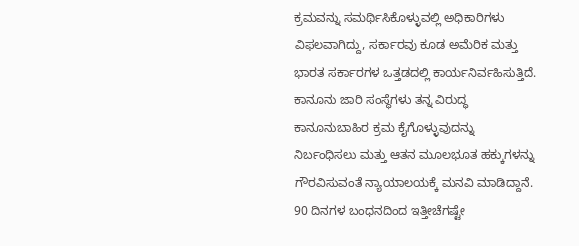ಕ್ರಮವನ್ನು ಸಮರ್ಥಿಸಿಕೊಳ್ಳುವಲ್ಲಿ ಅಧಿಕಾರಿಗಳು ವಿಫಲವಾಗಿದ್ದು, ಸರ್ಕಾರವು ಕೂಡ ಅಮೆರಿಕ ಮತ್ತು ಭಾರತ ಸರ್ಕಾರಗಳ ಒತ್ತಡದಲ್ಲಿ ಕಾರ್ಯನಿರ್ವಹಿಸುತ್ತಿದೆ. ಕಾನೂನು ಜಾರಿ ಸಂಸ್ಥೆಗಳು ತನ್ನ ವಿರುದ್ಧ ಕಾನೂನುಬಾಹಿರ ಕ್ರಮ ಕೈಗೊಳ್ಳುವುದನ್ನು ನಿರ್ಬಂಧಿಸಲು ಮತ್ತು ಆತನ ಮೂಲಭೂತ ಹಕ್ಕುಗಳನ್ನು ಗೌರವಿಸುವಂತೆ ನ್ಯಾಯಾಲಯಕ್ಕೆ ಮನವಿ ಮಾಡಿದ್ದಾನೆ.
90 ದಿನಗಳ ಬಂಧನದಿಂದ ಇತ್ತೀಚೆಗಷ್ಟೇ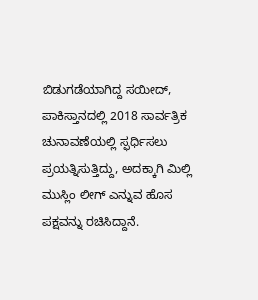ಬಿಡುಗಡೆಯಾಗಿದ್ದ ಸಯೀದ್, ಪಾಕಿಸ್ತಾನದಲ್ಲಿ 2018 ಸಾರ್ವತ್ರಿಕ ಚುನಾವಣೆಯಲ್ಲಿ ಸ್ಫರ್ಧಿಸಲು ಪ್ರಯತ್ನಿಸುತ್ತಿದ್ದು, ಅದಕ್ಕಾಗಿ ಮಿಲ್ಲಿ ಮುಸ್ಲಿಂ ಲೀಗ್ ಎನ್ನುವ ಹೊಸ ಪಕ್ಷವನ್ನು ರಚಿಸಿದ್ದಾನೆ.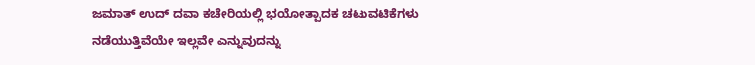ಜಮಾತ್ ಉದ್ ದವಾ ಕಚೇರಿಯಲ್ಲಿ ಭಯೋತ್ಪಾದಕ ಚಟುವಟಿಕೆಗಳು ನಡೆಯುತ್ತಿವೆಯೇ ಇಲ್ಲವೇ ಎನ್ನುವುದನ್ನು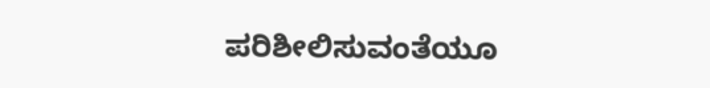ಪರಿಶೀಲಿಸುವಂತೆಯೂ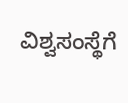ವಿಶ್ವಸಂಸ್ಥೆಗೆ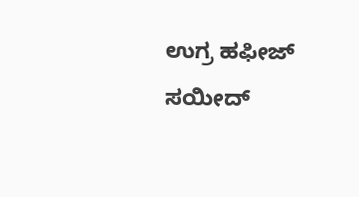ಉಗ್ರ ಹಫೀಜ್ ಸಯೀದ್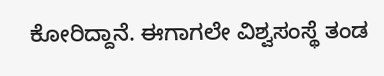ಕೋರಿದ್ದಾನೆ. ಈಗಾಗಲೇ ವಿಶ್ವಸಂಸ್ಥೆ ತಂಡ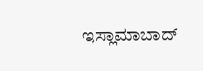ಇಸ್ಲಾಮಾಬಾದ್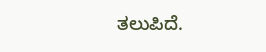ತಲುಪಿದೆ.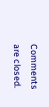Comments are closed.